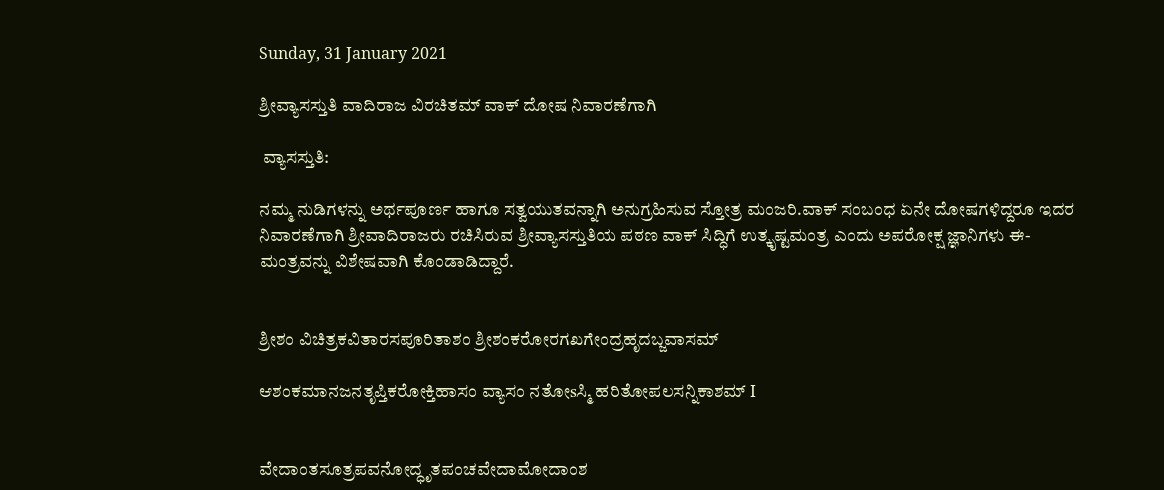Sunday, 31 January 2021

ಶ್ರೀವ್ಯಾಸಸ್ತುತಿ ವಾದಿರಾಜ ವಿರಚಿತಮ್ ವಾಕ್ ದೋಷ ನಿವಾರಣೆಗಾಗಿ

 ವ್ಯಾಸಸ್ತುತಿ:

ನಮ್ಮ ನುಡಿಗಳನ್ನು ಅರ್ಥಪೂರ್ಣ ಹಾಗೂ ಸತ್ವಯುತವನ್ನಾಗಿ ಅನುಗ್ರಹಿಸುವ ಸ್ತೋತ್ರ ಮಂಜರಿ.ವಾಕ್ ಸಂಬಂಧ ಏನೇ ದೋಷಗಳಿದ್ದರೂ ಇದರ ನಿವಾರಣೆಗಾಗಿ ಶ್ರೀವಾದಿರಾಜರು ರಚಿಸಿರುವ ಶ್ರೀವ್ಯಾಸಸ್ತುತಿಯ ಪಠಣ ವಾಕ್ ಸಿದ್ಧಿಗೆ ಉತ್ಕೃಷ್ಟಮಂತ್ರ ಎಂದು ಅಪರೋಕ್ಷ ಜ್ಞಾನಿಗಳು ಈ-ಮಂತ್ರವನ್ನು ವಿಶೇಷವಾಗಿ ಕೊಂಡಾಡಿದ್ದಾರೆ.


ಶ್ರೀಶಂ ವಿಚಿತ್ರಕವಿತಾರಸಪೂರಿತಾಶಂ ಶ್ರೀಶಂಕರೋರಗಖಗೇಂದ್ರಹೃದಬ್ಜವಾಸಮ್

ಆಶಂಕಮಾನಜನತೃಪ್ತಿಕರೋಕ್ತಿಹಾಸಂ ವ್ಯಾಸಂ ನತೋsಸ್ಮಿ ಹರಿತೋಪಲಸನ್ನಿಕಾಶಮ್ I


ವೇದಾಂತಸೂತ್ರಪವನೋದ್ಧೃತಪಂಚವೇದಾಮೋದಾಂಶ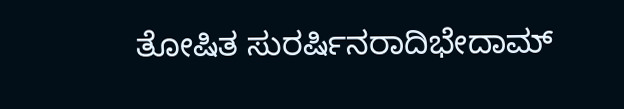ತೋಷಿತ ಸುರರ್ಷಿನರಾದಿಭೇದಾಮ್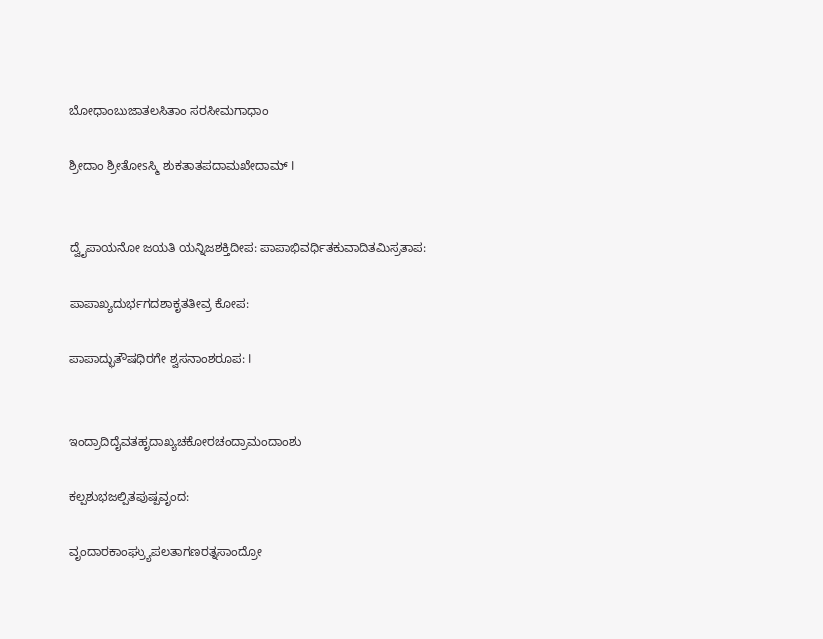ಬೋಧಾಂಬುಜಾತಲಸಿತಾಂ ಸರಸೀಮಗಾಧಾಂ

ಶ್ರೀದಾಂ ಶ್ರೀತೋsಸ್ಮಿ ಶುಕತಾತಪದಾಮಖೇದಾಮ್ I


ದ್ವೈಪಾಯನೋ ಜಯತಿ ಯನ್ನಿಜಶಕ್ತಿದೀಪ: ಪಾಪಾಭಿವರ್ಧಿತಕುವಾದಿತಮಿಸ್ರತಾಪ:

ಪಾಪಾಖ್ಯದುರ್ಭಗದಶಾಕೃತತೀವ್ರ ಕೋಪ:

ಪಾಪಾದ್ಭುತೌಷಧಿರಗೇ ಶ್ವಸನಾಂಶರೂಪ: I


ಇಂದ್ರಾದಿದೈವತಹೃದಾಖ್ಯಚಕೋರಚಂದ್ರಾಮಂದಾಂಶು

ಕಲ್ಪಶುಭಜಲ್ಪಿತಪುಷ್ಪವೃಂದ:

ವೃಂದಾರಕಾಂಘ್ರ್ಯುಪಲತಾಗಣರತ್ನಸಾಂದ್ರೋ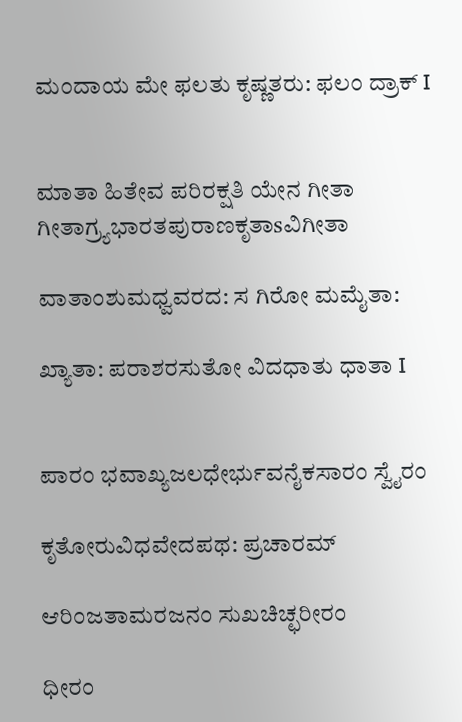ಮಂದಾಯ ಮೇ ಫಲತು ಕೃಷ್ಣತರು: ಫಲಂ ದ್ರಾಕ್ I


ಮಾತಾ ಹಿತೇವ ಪರಿರಕ್ಷತಿ ಯೇನ ಗೀತಾ ಗೀತಾಗ್ರ್ಯಭಾರತಪುರಾಣಕೃತಾsವಿಗೀತಾ

ವಾತಾಂಶುಮಧ್ವವರದ: ಸ ಗಿರೋ ಮಮೈತಾ:

ಖ್ಯಾತಾ: ಪರಾಶರಸುತೋ ವಿದಧಾತು ಧಾತಾ I


ಪಾರಂ ಭವಾಖ್ಯಜಲಧೇರ್ಭುವನೈಕಸಾರಂ ಸ್ವೈರಂ

ಕೃತೋರುವಿಧವೇದಪಥ: ಪ್ರಚಾರಮ್

ಆರಿಂಜತಾಮರಜನಂ ಸುಖಚಿಚ್ಛರೀರಂ

ಧೀರಂ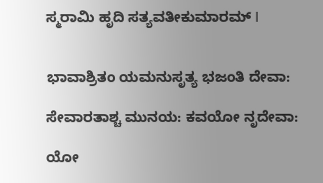ಸ್ಮರಾಮಿ ಹೃದಿ ಸತ್ಯವತೀಕುಮಾರಮ್ I


ಭಾವಾಶ್ರಿತಂ ಯಮನುಸೃತ್ಯ ಭಜಂತಿ ದೇವಾ:

ಸೇವಾರತಾಶ್ಚ ಮುನಯ: ಕವಯೋ ನೃದೇವಾ:

ಯೋ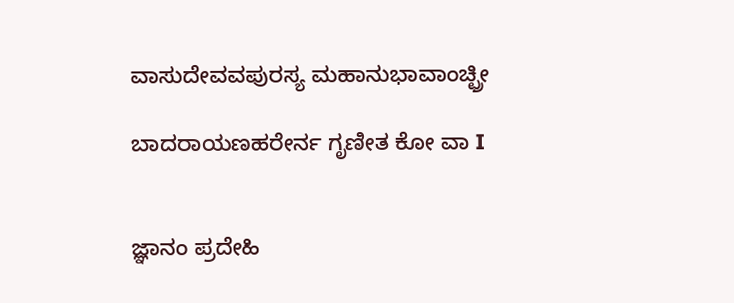ವಾಸುದೇವವಪುರಸ್ಯ ಮಹಾನುಭಾವಾಂಚ್ಛ್ರೀ

ಬಾದರಾಯಣಹರೇರ್ನ ಗೃಣೀತ ಕೋ ವಾ I


ಜ್ಞಾನಂ ಪ್ರದೇಹಿ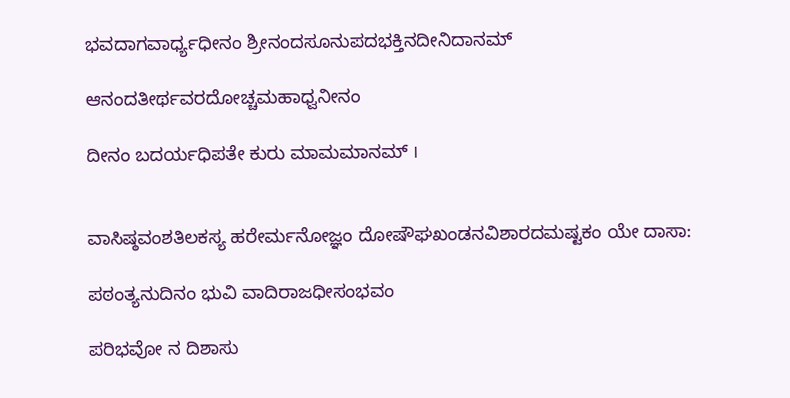ಭವದಾಗವಾರ್ಧ್ಯಧೀನಂ ಶ್ರೀನಂದಸೂನುಪದಭಕ್ತಿನದೀನಿದಾನಮ್

ಆನಂದತೀರ್ಥವರದೋಚ್ಚಮಹಾಧ್ವನೀನಂ

ದೀನಂ ಬದರ್ಯಧಿಪತೇ ಕುರು ಮಾಮಮಾನಮ್ I


ವಾಸಿಷ್ಠವಂಶತಿಲಕಸ್ಯ ಹರೇರ್ಮನೋಜ್ಞಂ ದೋಷೌಘಖಂಡನವಿಶಾರದಮಷ್ಟಕಂ ಯೇ ದಾಸಾ:

ಪಠಂತ್ಯನುದಿನಂ ಭುವಿ ವಾದಿರಾಜಧೀಸಂಭವಂ

ಪರಿಭವೋ ನ ದಿಶಾಸು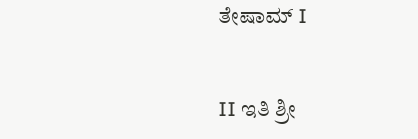ತೇಷಾಮ್ I


II ಇತಿ ಶ್ರೀ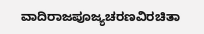ವಾದಿರಾಜಪೂಜ್ಯಚರಣವಿರಚಿತಾ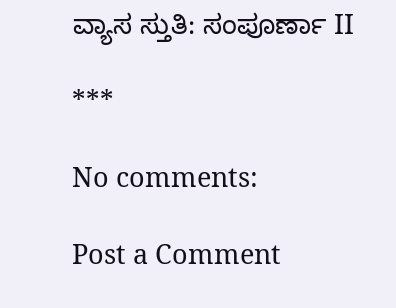ವ್ಯಾಸ ಸ್ತುತಿ: ಸಂಪೂರ್ಣಾ II

***

No comments:

Post a Comment